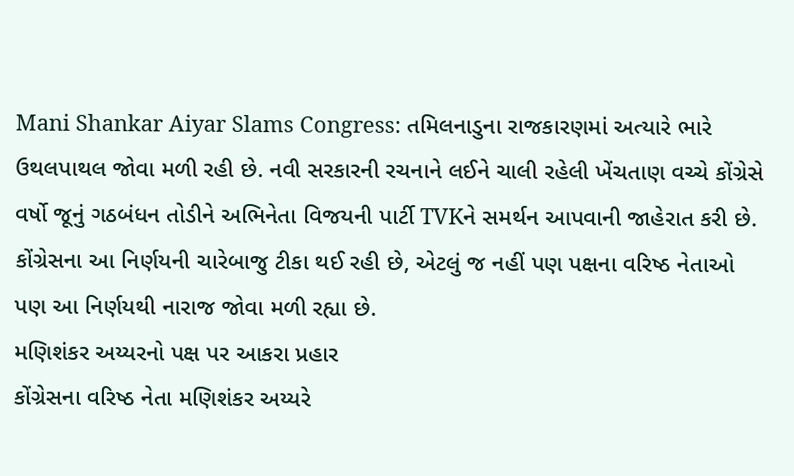Mani Shankar Aiyar Slams Congress: તમિલનાડુના રાજકારણમાં અત્યારે ભારે ઉથલપાથલ જોવા મળી રહી છે. નવી સરકારની રચનાને લઈને ચાલી રહેલી ખેંચતાણ વચ્ચે કોંગ્રેસે વર્ષો જૂનું ગઠબંધન તોડીને અભિનેતા વિજયની પાર્ટી TVKને સમર્થન આપવાની જાહેરાત કરી છે. કોંગ્રેસના આ નિર્ણયની ચારેબાજુ ટીકા થઈ રહી છે, એટલું જ નહીં પણ પક્ષના વરિષ્ઠ નેતાઓ પણ આ નિર્ણયથી નારાજ જોવા મળી રહ્યા છે.
મણિશંકર અય્યરનો પક્ષ પર આકરા પ્રહાર
કોંગ્રેસના વરિષ્ઠ નેતા મણિશંકર અય્યરે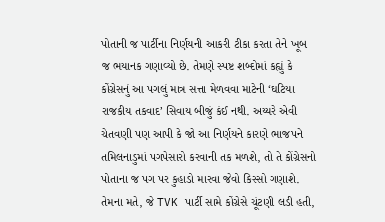પોતાની જ પાર્ટીના નિર્ણયની આકરી ટીકા કરતા તેને ખૂબ જ ભયાનક ગણાવ્યો છે. તેમણે સ્પષ્ટ શબ્દોમાં કહ્યું કે કોંગ્રેસનું આ પગલું માત્ર સત્તા મેળવવા માટેની ‘ઘટિયા રાજકીય તકવાદ’ સિવાય બીજું કંઈ નથી. અય્યરે એવી ચેતવણી પણ આપી કે જો આ નિર્ણયને કારણે ભાજપને તમિલનાડુમાં પગપેસારો કરવાની તક મળશે, તો તે કોંગ્રેસનો પોતાના જ પગ પર કુહાડો મારવા જેવો કિસ્સો ગણાશે. તેમના મતે, જે TVK પાર્ટી સામે કોંગ્રેસે ચૂંટણી લડી હતી,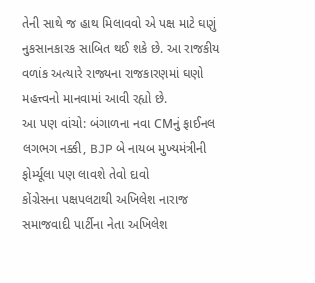તેની સાથે જ હાથ મિલાવવો એ પક્ષ માટે ઘણું નુકસાનકારક સાબિત થઈ શકે છે. આ રાજકીય વળાંક અત્યારે રાજ્યના રાજકારણમાં ઘણો મહત્ત્વનો માનવામાં આવી રહ્યો છે.
આ પણ વાંચો: બંગાળના નવા CMનું ફાઈનલ લગભગ નક્કી, BJP બે નાયબ મુખ્યમંત્રીની ફોર્મ્યૂલા પણ લાવશે તેવો દાવો
કોંગ્રેસના પક્ષપલટાથી અખિલેશ નારાજ
સમાજવાદી પાર્ટીના નેતા અખિલેશ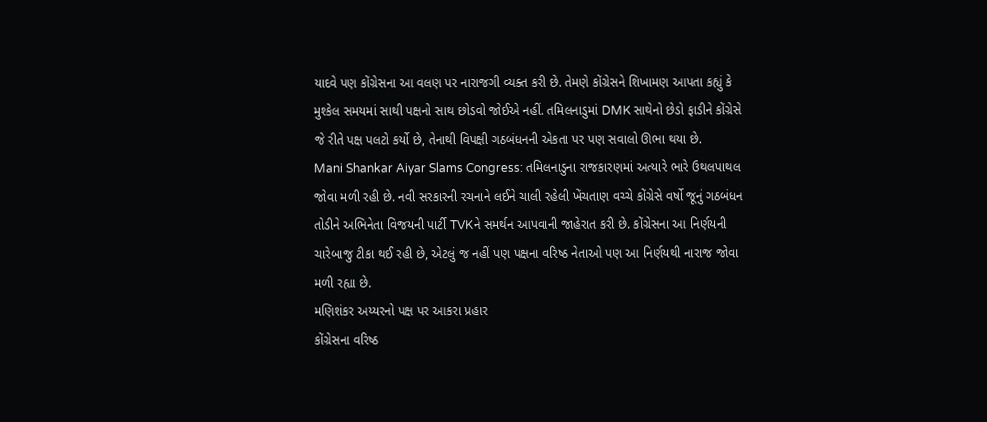યાદવે પણ કોંગ્રેસના આ વલણ પર નારાજગી વ્યક્ત કરી છે. તેમણે કોંગ્રેસને શિખામણ આપતા કહ્યું કે મુશ્કેલ સમયમાં સાથી પક્ષનો સાથ છોડવો જોઈએ નહીં. તમિલનાડુમાં DMK સાથેનો છેડો ફાડીને કોંગ્રેસે જે રીતે પક્ષ પલટો કર્યો છે, તેનાથી વિપક્ષી ગઠબંધનની એકતા પર પણ સવાલો ઊભા થયા છે.
Mani Shankar Aiyar Slams Congress: તમિલનાડુના રાજકારણમાં અત્યારે ભારે ઉથલપાથલ જોવા મળી રહી છે. નવી સરકારની રચનાને લઈને ચાલી રહેલી ખેંચતાણ વચ્ચે કોંગ્રેસે વર્ષો જૂનું ગઠબંધન તોડીને અભિનેતા વિજયની પાર્ટી TVKને સમર્થન આપવાની જાહેરાત કરી છે. કોંગ્રેસના આ નિર્ણયની ચારેબાજુ ટીકા થઈ રહી છે, એટલું જ નહીં પણ પક્ષના વરિષ્ઠ નેતાઓ પણ આ નિર્ણયથી નારાજ જોવા મળી રહ્યા છે.
મણિશંકર અય્યરનો પક્ષ પર આકરા પ્રહાર
કોંગ્રેસના વરિષ્ઠ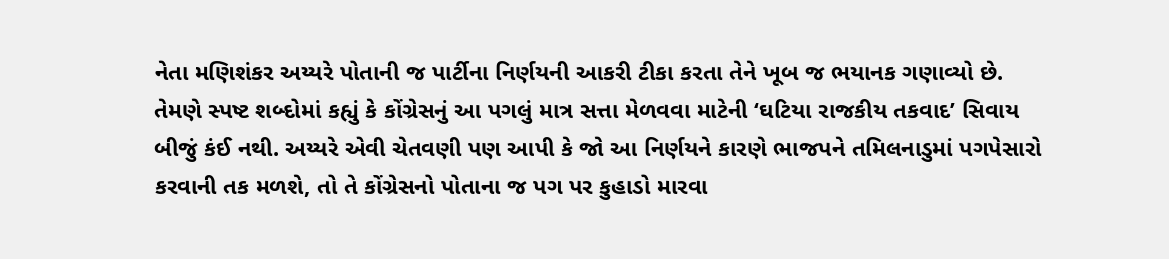નેતા મણિશંકર અય્યરે પોતાની જ પાર્ટીના નિર્ણયની આકરી ટીકા કરતા તેને ખૂબ જ ભયાનક ગણાવ્યો છે. તેમણે સ્પષ્ટ શબ્દોમાં કહ્યું કે કોંગ્રેસનું આ પગલું માત્ર સત્તા મેળવવા માટેની ‘ઘટિયા રાજકીય તકવાદ’ સિવાય બીજું કંઈ નથી. અય્યરે એવી ચેતવણી પણ આપી કે જો આ નિર્ણયને કારણે ભાજપને તમિલનાડુમાં પગપેસારો કરવાની તક મળશે, તો તે કોંગ્રેસનો પોતાના જ પગ પર કુહાડો મારવા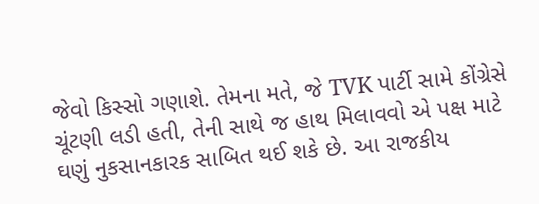જેવો કિસ્સો ગણાશે. તેમના મતે, જે TVK પાર્ટી સામે કોંગ્રેસે ચૂંટણી લડી હતી, તેની સાથે જ હાથ મિલાવવો એ પક્ષ માટે ઘણું નુકસાનકારક સાબિત થઈ શકે છે. આ રાજકીય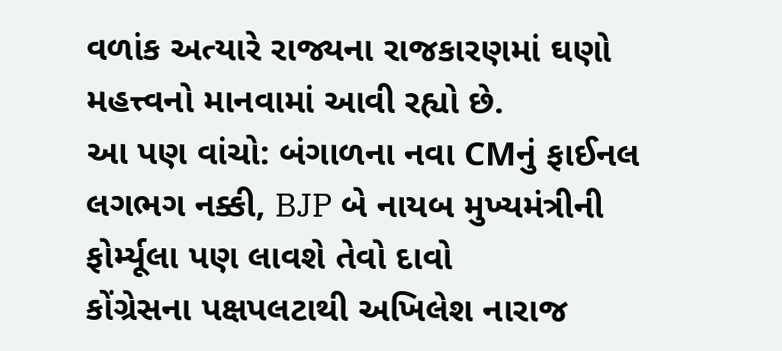વળાંક અત્યારે રાજ્યના રાજકારણમાં ઘણો મહત્ત્વનો માનવામાં આવી રહ્યો છે.
આ પણ વાંચો: બંગાળના નવા CMનું ફાઈનલ લગભગ નક્કી, BJP બે નાયબ મુખ્યમંત્રીની ફોર્મ્યૂલા પણ લાવશે તેવો દાવો
કોંગ્રેસના પક્ષપલટાથી અખિલેશ નારાજ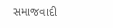સમાજવાદી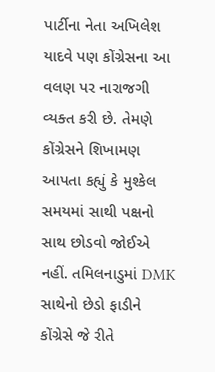પાર્ટીના નેતા અખિલેશ યાદવે પણ કોંગ્રેસના આ વલણ પર નારાજગી વ્યક્ત કરી છે. તેમણે કોંગ્રેસને શિખામણ આપતા કહ્યું કે મુશ્કેલ સમયમાં સાથી પક્ષનો સાથ છોડવો જોઈએ નહીં. તમિલનાડુમાં DMK સાથેનો છેડો ફાડીને કોંગ્રેસે જે રીતે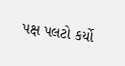પક્ષ પલટો કર્યો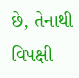છે, તેનાથી વિપક્ષી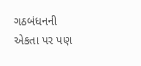ગઠબંધનની એકતા પર પણ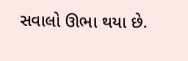સવાલો ઊભા થયા છે.